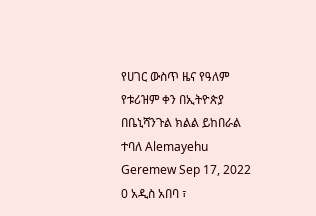የሀገር ውስጥ ዜና የዓለም የቱሪዝም ቀን በኢትዮጵያ በቤኒሻንጉል ክልል ይከበራል ተባለ Alemayehu Geremew Sep 17, 2022 0 አዲስ አበባ ፣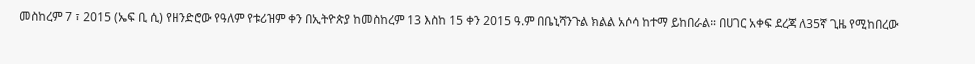መስከረም 7 ፣ 2015 (ኤፍ ቢ ሲ) የዘንድሮው የዓለም የቱሪዝም ቀን በኢትዮጵያ ከመስከረም 13 እስከ 15 ቀን 2015 ዓ.ም በቤኒሻንጉል ክልል አሶሳ ከተማ ይከበራል። በሀገር አቀፍ ደረጃ ለ35ኛ ጊዜ የሚከበረው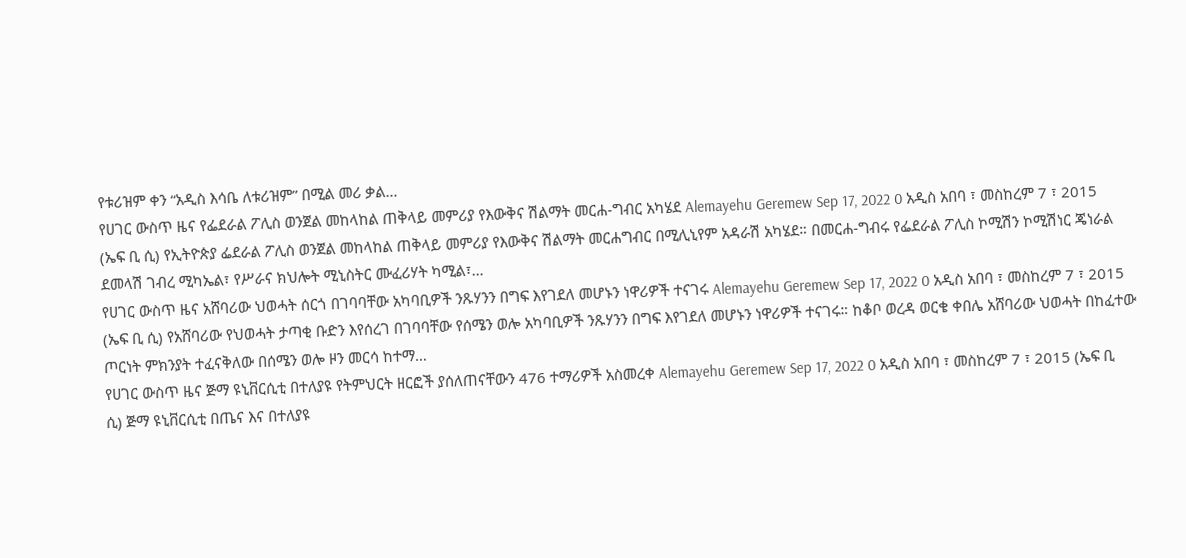የቱሪዝም ቀን “አዲስ እሳቤ ለቱሪዝም” በሚል መሪ ቃል…
የሀገር ውስጥ ዜና የፌደራል ፖሊስ ወንጀል መከላከል ጠቅላይ መምሪያ የእውቅና ሽልማት መርሐ-ግብር አካሄደ Alemayehu Geremew Sep 17, 2022 0 አዲስ አበባ ፣ መስከረም 7 ፣ 2015 (ኤፍ ቢ ሲ) የኢትዮጵያ ፌደራል ፖሊስ ወንጀል መከላከል ጠቅላይ መምሪያ የእውቅና ሽልማት መርሐግብር በሚሊኒየም አዳራሽ አካሄደ። በመርሐ-ግብሩ የፌደራል ፖሊስ ኮሚሽን ኮሚሽነር ጄነራል ደመላሽ ገብረ ሚካኤል፣ የሥራና ክህሎት ሚኒስትር ሙፈሪሃት ካሚል፣…
የሀገር ውስጥ ዜና አሸባሪው ህወሓት ሰርጎ በገባባቸው አካባቢዎች ንጹሃንን በግፍ እየገደለ መሆኑን ነዋሪዎች ተናገሩ Alemayehu Geremew Sep 17, 2022 0 አዲስ አበባ ፣ መስከረም 7 ፣ 2015 (ኤፍ ቢ ሲ) የአሸባሪው የህወሓት ታጣቂ ቡድን እየሰረገ በገባባቸው የሰሜን ወሎ አካባቢዎች ንጹሃንን በግፍ እየገደለ መሆኑን ነዋሪዎች ተናገሩ። ከቆቦ ወረዳ ወርቄ ቀበሌ አሸባሪው ህወሓት በከፈተው ጦርነት ምክንያት ተፈናቅለው በሰሜን ወሎ ዞን መርሳ ከተማ…
የሀገር ውስጥ ዜና ጅማ ዩኒቨርሲቲ በተለያዩ የትምህርት ዘርፎች ያሰለጠናቸውን 476 ተማሪዎች አስመረቀ Alemayehu Geremew Sep 17, 2022 0 አዲስ አበባ ፣ መስከረም 7 ፣ 2015 (ኤፍ ቢ ሲ) ጅማ ዩኒቨርሲቲ በጤና እና በተለያዩ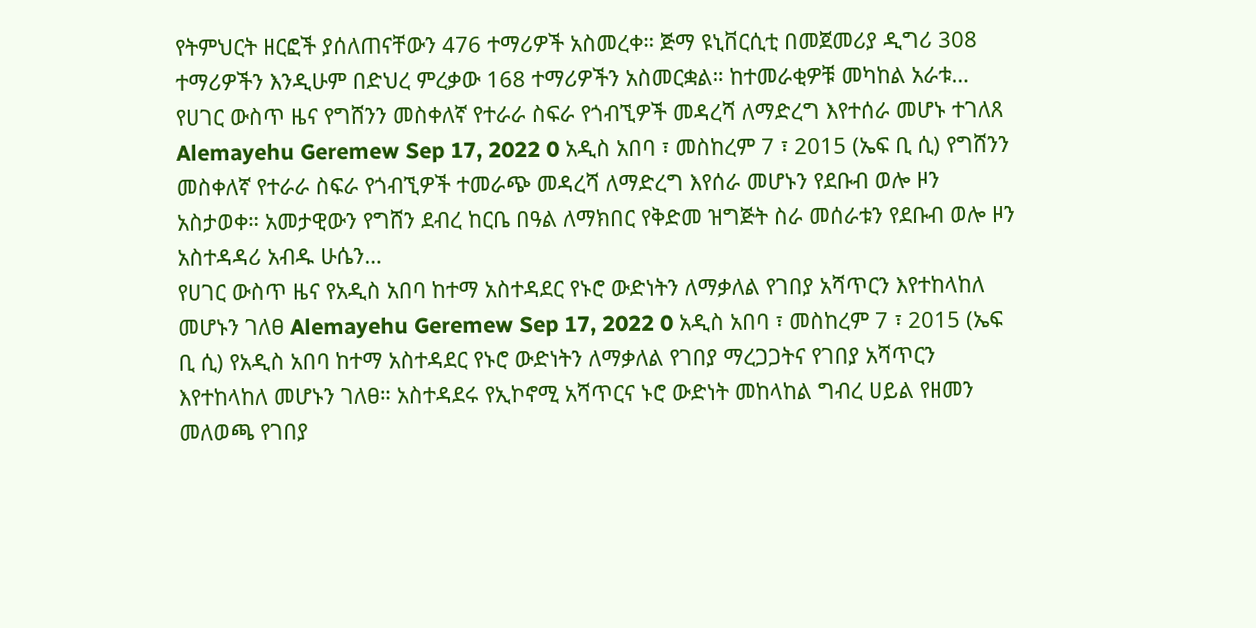የትምህርት ዘርፎች ያሰለጠናቸውን 476 ተማሪዎች አስመረቀ። ጅማ ዩኒቨርሲቲ በመጀመሪያ ዲግሪ 308 ተማሪዎችን እንዲሁም በድህረ ምረቃው 168 ተማሪዎችን አስመርቋል። ከተመራቂዎቹ መካከል አራቱ…
የሀገር ውስጥ ዜና የግሸንን መስቀለኛ የተራራ ስፍራ የጎብኚዎች መዳረሻ ለማድረግ እየተሰራ መሆኑ ተገለጸ Alemayehu Geremew Sep 17, 2022 0 አዲስ አበባ ፣ መስከረም 7 ፣ 2015 (ኤፍ ቢ ሲ) የግሸንን መስቀለኛ የተራራ ስፍራ የጎብኚዎች ተመራጭ መዳረሻ ለማድረግ እየሰራ መሆኑን የደቡብ ወሎ ዞን አስታወቀ። አመታዊውን የግሸን ደብረ ከርቤ በዓል ለማክበር የቅድመ ዝግጅት ስራ መሰራቱን የደቡብ ወሎ ዞን አስተዳዳሪ አብዱ ሁሴን…
የሀገር ውስጥ ዜና የአዲስ አበባ ከተማ አስተዳደር የኑሮ ውድነትን ለማቃለል የገበያ አሻጥርን እየተከላከለ መሆኑን ገለፀ Alemayehu Geremew Sep 17, 2022 0 አዲስ አበባ ፣ መስከረም 7 ፣ 2015 (ኤፍ ቢ ሲ) የአዲስ አበባ ከተማ አስተዳደር የኑሮ ውድነትን ለማቃለል የገበያ ማረጋጋትና የገበያ አሻጥርን እየተከላከለ መሆኑን ገለፀ። አስተዳደሩ የኢኮኖሚ አሻጥርና ኑሮ ውድነት መከላከል ግብረ ሀይል የዘመን መለወጫ የገበያ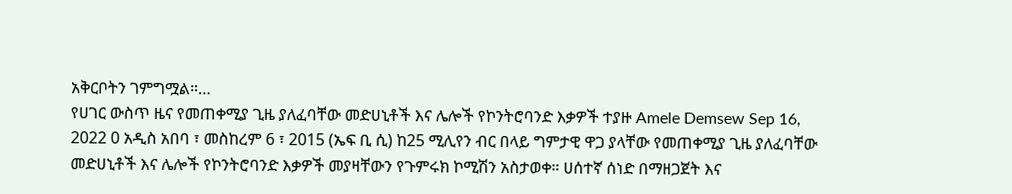አቅርቦትን ገምግሟል።…
የሀገር ውስጥ ዜና የመጠቀሚያ ጊዜ ያለፈባቸው መድሀኒቶች እና ሌሎች የኮንትሮባንድ እቃዎች ተያዙ Amele Demsew Sep 16, 2022 0 አዲስ አበባ ፣ መስከረም 6 ፣ 2015 (ኤፍ ቢ ሲ) ከ25 ሚሊየን ብር በላይ ግምታዊ ዋጋ ያላቸው የመጠቀሚያ ጊዜ ያለፈባቸው መድሀኒቶች እና ሌሎች የኮንትሮባንድ እቃዎች መያዛቸውን የጉምሩክ ኮሚሽን አስታወቀ። ሀሰተኛ ሰነድ በማዘጋጀት እና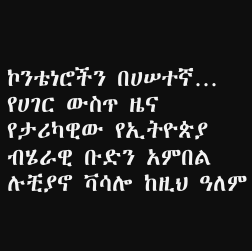ኮንቴነሮችን በሀሠተኛ…
የሀገር ውስጥ ዜና የታሪካዊው የኢትዮጵያ ብሄራዊ ቡድን አምበል ሉቺያኖ ቫሳሎ ከዚህ ዓለም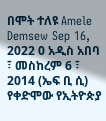በሞት ተለዩ Amele Demsew Sep 16, 2022 0 አዲስ አበባ ፣ መስከረም 6 ፣ 2014 (ኤፍ ቢ ሲ) የቀድሞው የኢትዮጵያ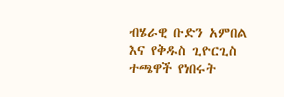ብሄራዊ ቡድን አምበል እና የቅዱስ ጊዮርጊስ ተጫዋች የነበሩት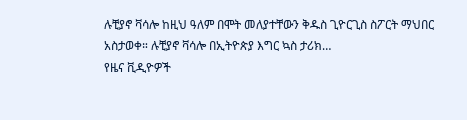ሉቺያኖ ቫሳሎ ከዚህ ዓለም በሞት መለያተቸውን ቅዱስ ጊዮርጊስ ስፖርት ማህበር አስታወቀ። ሉቺያኖ ቫሳሎ በኢትዮጵያ እግር ኳስ ታሪክ…
የዜና ቪዲዮዎች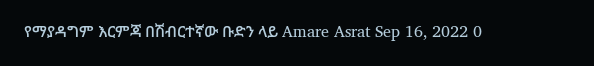የማያዳግም እርምጃ በሽብርተኛው ቡድን ላይ Amare Asrat Sep 16, 2022 0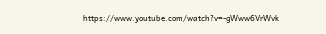https://www.youtube.com/watch?v=-gWww6VrWvk